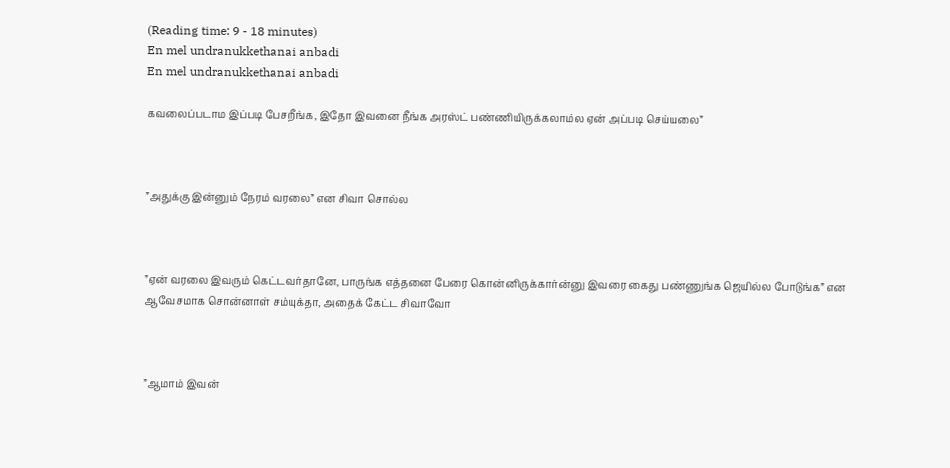(Reading time: 9 - 18 minutes)
En mel undranukkethanai anbadi
En mel undranukkethanai anbadi

கவலைப்படாம இப்படி பேசறீங்க, இதோ இவனை நீங்க அரஸ்ட் பண்ணியிருக்கலாம்ல ஏன் அப்படி செய்யலை”



”அதுக்கு இன்னும் நேரம் வரலை” என சிவா சொல்ல



”ஏன் வரலை இவரும் கெட்டவர்தானே, பாருங்க எத்தனை பேரை கொன்னிருக்கார்ன்னு இவரை கைது பண்ணுங்க ஜெயில்ல போடுங்க” என ஆவேசமாக சொன்னாள் சம்யுக்தா, அதைக் கேட்ட சிவாவோ



”ஆமாம் இவன்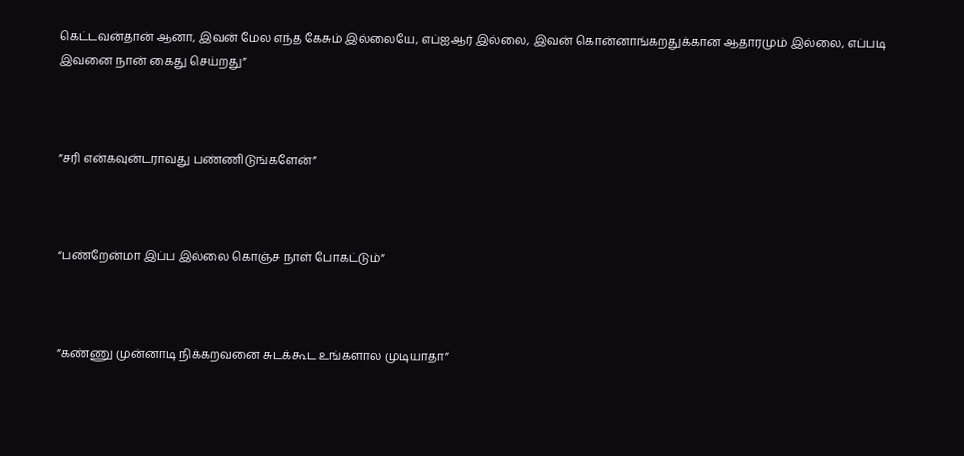கெட்டவன்தான் ஆனா, இவன் மேல எந்த கேசும் இல்லையே, எப்ஐஆர் இல்லை, இவன் கொன்னாங்கறதுக்கான ஆதாரமும் இல்லை, எப்படி இவனை நான் கைது செய்றது”



”சரி என்கவுன்டராவது பண்ணிடுங்களேன்”



“பண்றேன்மா இப்ப இல்லை கொஞ்ச நாள் போகட்டும்”



”கண்ணு முன்னாடி நிக்கறவனை சுடக்கூட உங்களால முடியாதா”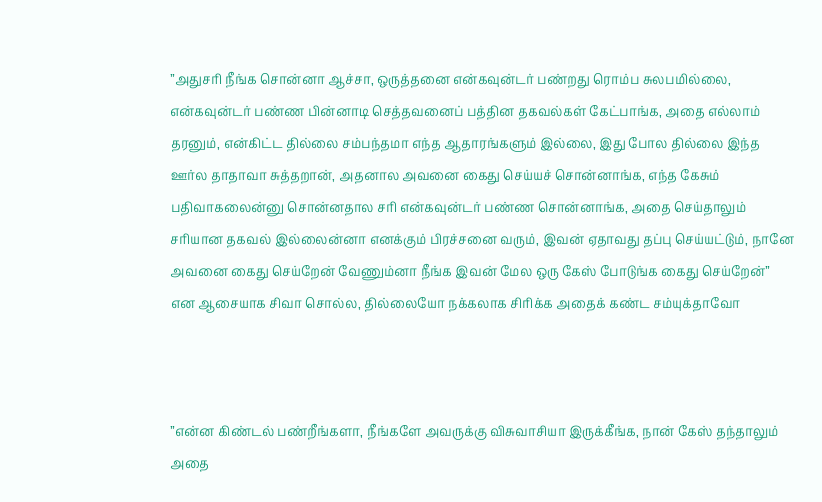”அதுசரி நீங்க சொன்னா ஆச்சா, ஒருத்தனை என்கவுன்டர் பண்றது ரொம்ப சுலபமில்லை, என்கவுன்டர் பண்ண பின்னாடி செத்தவனைப் பத்தின தகவல்கள் கேட்பாங்க, அதை எல்லாம் தரனும், என்கிட்ட தில்லை சம்பந்தமா எந்த ஆதாரங்களும் இல்லை, இது போல தில்லை இந்த ஊர்ல தாதாவா சுத்தறான், அதனால அவனை கைது செய்யச் சொன்னாங்க, எந்த கேசும் பதிவாகலைன்னு சொன்னதால சரி என்கவுன்டர் பண்ண சொன்னாங்க, அதை செய்தாலும் சரியான தகவல் இல்லைன்னா எனக்கும் பிரச்சனை வரும், இவன் ஏதாவது தப்பு செய்யட்டும், நானே அவனை கைது செய்றேன் வேணும்னா நீங்க இவன் மேல ஒரு கேஸ் போடுங்க கைது செய்றேன்” என ஆசையாக சிவா சொல்ல, தில்லையோ நக்கலாக சிரிக்க அதைக் கண்ட சம்யுக்தாவோ



”என்ன கிண்டல் பண்றீங்களா, நீங்களே அவருக்கு விசுவாசியா இருக்கீங்க, நான் கேஸ் தந்தாலும் அதை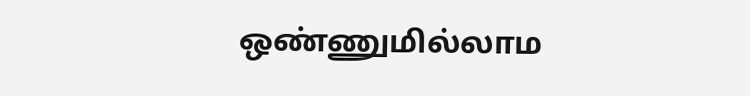ஒண்ணுமில்லாம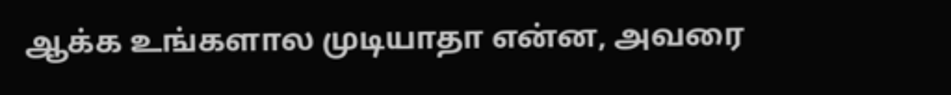ஆக்க உங்களால முடியாதா என்ன, அவரை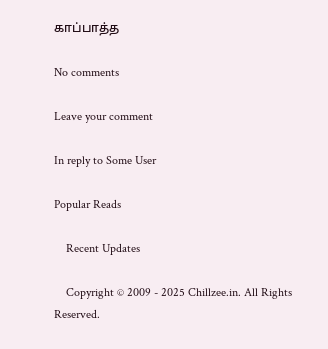காப்பாத்த

No comments

Leave your comment

In reply to Some User

Popular Reads

    Recent Updates

    Copyright © 2009 - 2025 Chillzee.in. All Rights Reserved.